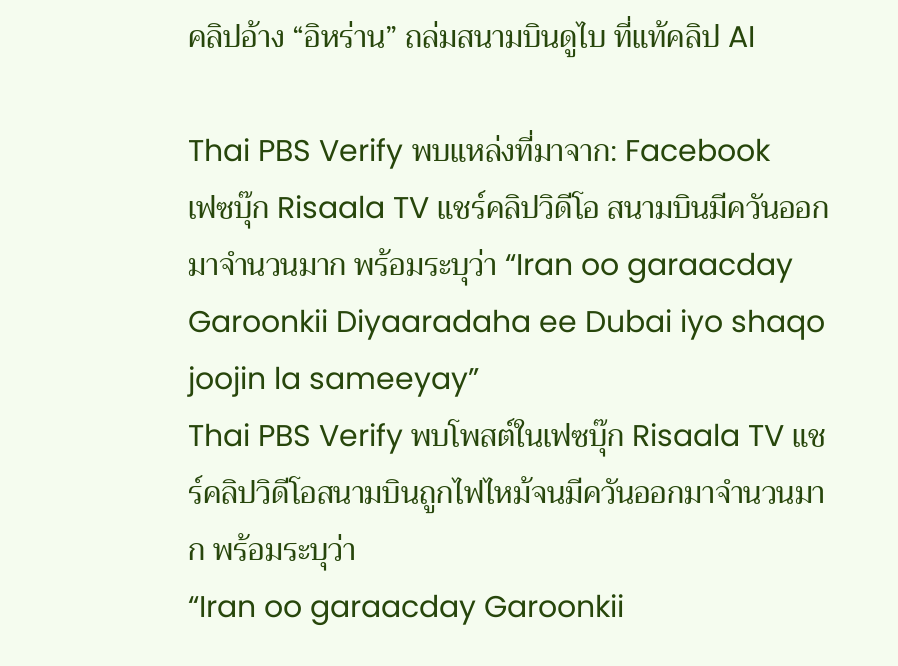คลิปอ้าง “อิหร่าน” ถล่มสนามบินดูไบ ที่แท้คลิป AI

Thai PBS Verify พบแหล่งที่มาจาก: Facebook
เฟซบุ๊ก Risaala TV แชร์คลิปวิดีโอ สนามบินมีควันออกมาจำนวนมาก พร้อมระบุว่า “Iran oo garaacday Garoonkii Diyaaradaha ee Dubai iyo shaqo joojin la sameeyay”
Thai PBS Verify พบโพสต์ในเฟซบุ๊ก Risaala TV แชร์คลิปวิดีโอสนามบินถูกไฟไหม้จนมีควันออกมาจำนวนมาก พร้อมระบุว่า
“Iran oo garaacday Garoonkii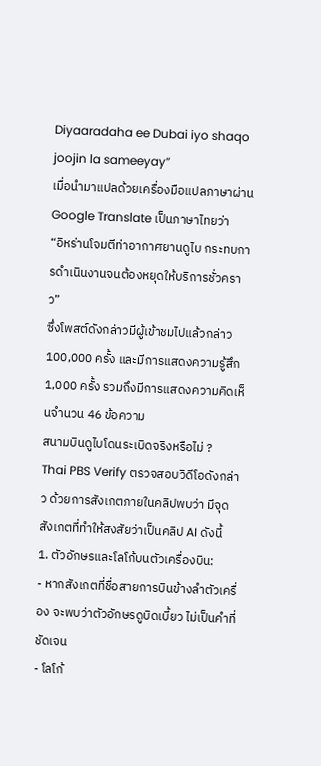Diyaaradaha ee Dubai iyo shaqo joojin la sameeyay”
เมื่อนำมาแปลด้วยเครื่องมือแปลภาษาผ่าน Google Translate เป็นภาษาไทยว่า
“อิหร่านโจมตีท่าอากาศยานดูไบ กระทบการดำเนินงานจนต้องหยุดให้บริการชั่วคราว”
ซึ่งโพสต์ดังกล่าวมีผู้เข้าชมไปแล้วกล่าว 100,000 ครั้ง และมีการแสดงความรู้สึก 1,000 ครั้ง รวมถึงมีการแสดงความคิดเห็นจำนวน 46 ข้อความ
สนามบินดูไบโดนระเบิดจริงหรือไม่ ?
Thai PBS Verify ตรวจสอบวิดีโอดังกล่าว ด้วยการสังเกตภายในคลิปพบว่า มีจุดสังเกตที่ทำให้สงสัยว่าเป็นคลิป AI ดังนี้
1. ตัวอักษรและโลโก้บนตัวเครื่องบิน:
- หากสังเกตที่ชื่อสายการบินข้างลำตัวเครื่อง จะพบว่าตัวอักษรดูบิดเบี้ยว ไม่เป็นคำที่ชัดเจน
- โลโก้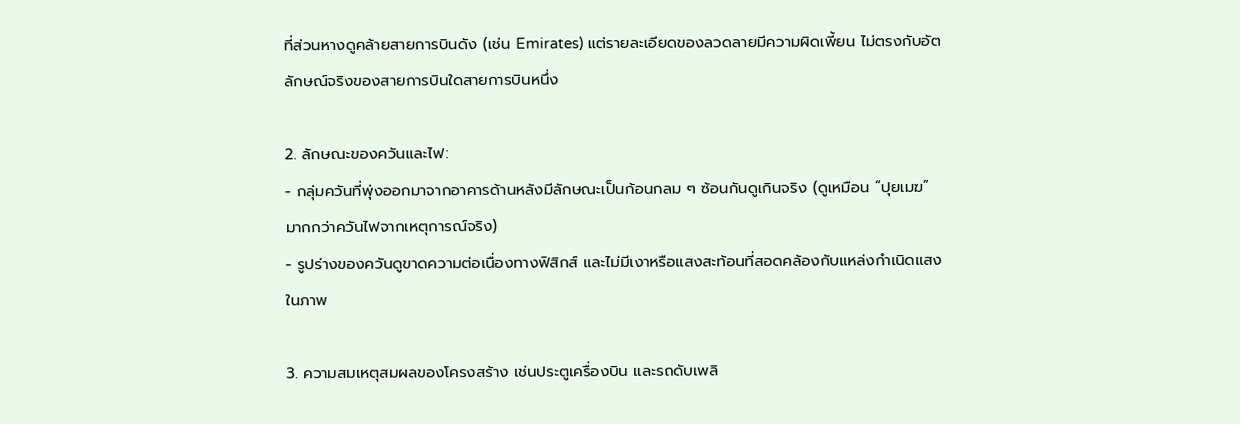ที่ส่วนหางดูคล้ายสายการบินดัง (เช่น Emirates) แต่รายละเอียดของลวดลายมีความผิดเพี้ยน ไม่ตรงกับอัตลักษณ์จริงของสายการบินใดสายการบินหนึ่ง

2. ลักษณะของควันและไฟ:
- กลุ่มควันที่พุ่งออกมาจากอาคารด้านหลังมีลักษณะเป็นก้อนกลม ๆ ซ้อนกันดูเกินจริง (ดูเหมือน “ปุยเมฆ” มากกว่าควันไฟจากเหตุการณ์จริง)
- รูปร่างของควันดูขาดความต่อเนื่องทางฟิสิกส์ และไม่มีเงาหรือแสงสะท้อนที่สอดคล้องกับแหล่งกำเนิดแสงในภาพ

3. ความสมเหตุสมผลของโครงสร้าง เช่นประตูเครื่องบิน และรถดับเพลิ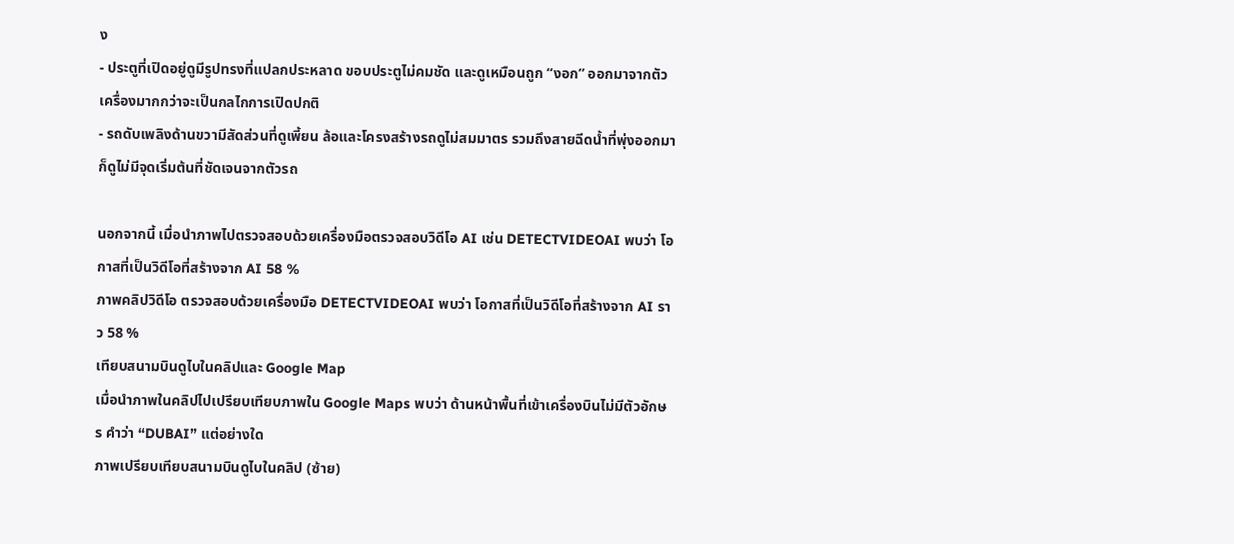ง
- ประตูที่เปิดอยู่ดูมีรูปทรงที่แปลกประหลาด ขอบประตูไม่คมชัด และดูเหมือนถูก “งอก” ออกมาจากตัวเครื่องมากกว่าจะเป็นกลไกการเปิดปกติ
- รถดับเพลิงด้านขวามีสัดส่วนที่ดูเพี้ยน ล้อและโครงสร้างรถดูไม่สมมาตร รวมถึงสายฉีดน้ำที่พุ่งออกมาก็ดูไม่มีจุดเริ่มต้นที่ชัดเจนจากตัวรถ

นอกจากนี้ เมื่อนำภาพไปตรวจสอบด้วยเครื่องมือตรวจสอบวิดีโอ AI เช่น DETECTVIDEOAI พบว่า โอกาสที่เป็นวิดีโอที่สร้างจาก AI 58 %
ภาพคลิปวิดีโอ ตรวจสอบด้วยเครื่องมือ DETECTVIDEOAI พบว่า โอกาสที่เป็นวิดีโอที่สร้างจาก AI ราว 58 %
เทียบสนามบินดูไบในคลิปและ Google Map
เมื่อนำภาพในคลิปไปเปรียบเทียบภาพใน Google Maps พบว่า ด้านหน้าพื้นที่เข้าเครื่องบินไม่มีตัวอักษร คำว่า “DUBAI” แต่อย่างใด
ภาพเปรียบเทียบสนามบินดูไบในคลิป (ซ้าย)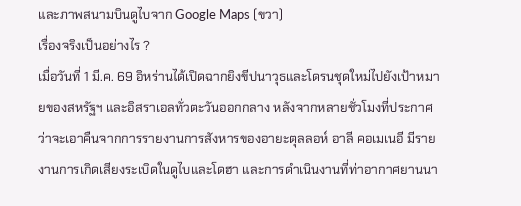และภาพสนามบินดูไบจาก Google Maps (ขวา)
เรื่องจริงเป็นอย่างไร ?
เมื่อวันที่ 1 มี.ค. 69 อิหร่านได้เปิดฉากยิงขีปนาวุธและโดรนชุดใหม่ไปยังเป้าหมายของสหรัฐฯ และอิสราเอลทั่วตะวันออกกลาง หลังจากหลายชั่วโมงที่ประกาศว่าจะเอาคืนจากการรายงานการสังหารของอายะตุลลอห์ อาลี คอเมเนอี มีรายงานการเกิดเสียงระเบิดในดูไบและโดฮา และการดำเนินงานที่ท่าอากาศยานนา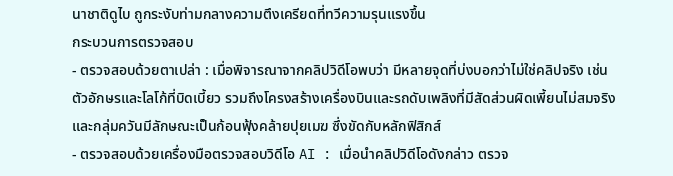นาชาติดูไบ ถูกระงับท่ามกลางความตึงเครียดที่ทวีความรุนแรงขึ้น
กระบวนการตรวจสอบ
- ตรวจสอบด้วยตาเปล่า : เมื่อพิจารณาจากคลิปวิดีโอพบว่า มีหลายจุดที่บ่งบอกว่าไม่ใช่คลิปจริง เช่น ตัวอักษรและโลโก้ที่บิดเบี้ยว รวมถึงโครงสร้างเครื่องบินและรถดับเพลิงที่มีสัดส่วนผิดเพี้ยนไม่สมจริง และกลุ่มควันมีลักษณะเป็นก้อนฟุ้งคล้ายปุยเมฆ ซึ่งขัดกับหลักฟิสิกส์
- ตรวจสอบด้วยเครื่องมือตรวจสอบวิดีโอ AI : เมื่อนำคลิปวิดีโอดังกล่าว ตรวจ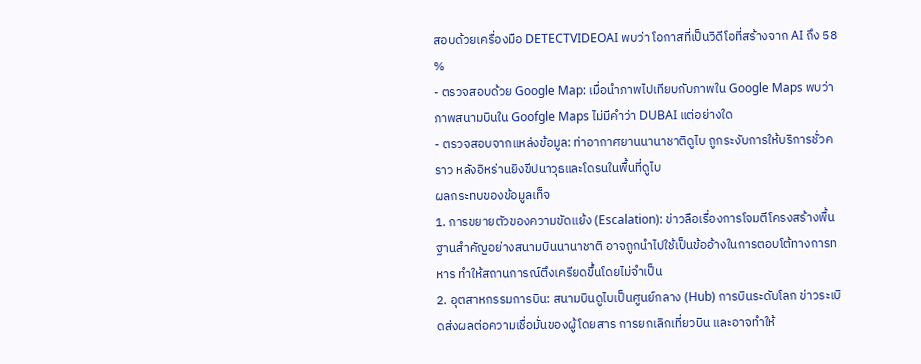สอบด้วยเครื่องมือ DETECTVIDEOAI พบว่า โอกาสที่เป็นวิดีโอที่สร้างจาก AI ถึง 58 %
- ตรวจสอบด้วย Google Map: เมื่อนำภาพไปเทียบกับภาพใน Google Maps พบว่า ภาพสนามบินใน Goofgle Maps ไม่มีคำว่า DUBAI แต่อย่างใด
- ตรวจสอบจากแหล่งข้อมูล: ท่าอากาศยานนานาชาติดูไบ ถูกระงับการให้บริการชั่วคราว หลังอิหร่านยิงขีปนาวุธและโดรนในพื้นที่ดูไบ
ผลกระทบของข้อมูลเท็จ
1. การขยายตัวของความขัดแย้ง (Escalation): ข่าวลือเรื่องการโจมตีโครงสร้างพื้นฐานสำคัญอย่างสนามบินนานาชาติ อาจถูกนำไปใช้เป็นข้ออ้างในการตอบโต้ทางการทหาร ทำให้สถานการณ์ตึงเครียดขึ้นโดยไม่จำเป็น
2. อุตสาหกรรมการบิน: สนามบินดูไบเป็นศูนย์กลาง (Hub) การบินระดับโลก ข่าวระเบิดส่งผลต่อความเชื่อมั่นของผู้โดยสาร การยกเลิกเที่ยวบิน และอาจทำให้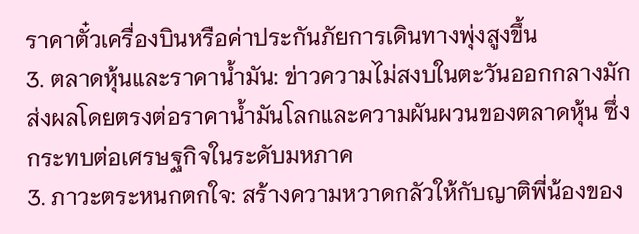ราคาตั๋วเครื่องบินหรือค่าประกันภัยการเดินทางพุ่งสูงขึ้น
3. ตลาดหุ้นและราคาน้ำมัน: ข่าวความไม่สงบในตะวันออกกลางมักส่งผลโดยตรงต่อราคาน้ำมันโลกและความผันผวนของตลาดหุ้น ซึ่งกระทบต่อเศรษฐกิจในระดับมหภาค
3. ภาวะตระหนกตกใจ: สร้างความหวาดกลัวให้กับญาติพี่น้องของ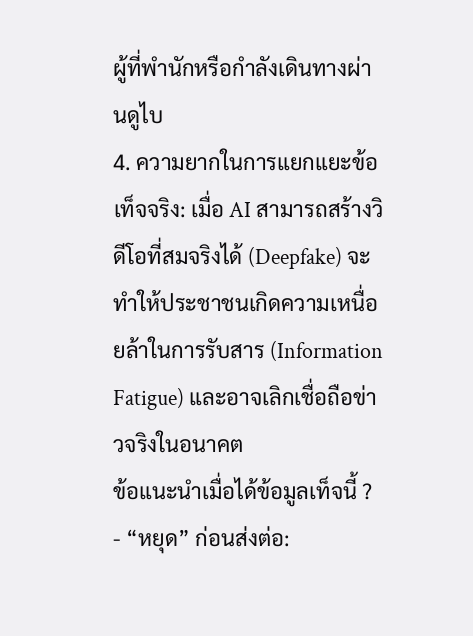ผู้ที่พำนักหรือกำลังเดินทางผ่านดูไบ
4. ความยากในการแยกแยะข้อเท็จจริง: เมื่อ AI สามารถสร้างวิดีโอที่สมจริงได้ (Deepfake) จะทำให้ประชาชนเกิดความเหนื่อยล้าในการรับสาร (Information Fatigue) และอาจเลิกเชื่อถือข่าวจริงในอนาคต
ข้อแนะนำเมื่อได้ข้อมูลเท็จนี้ ?
- “หยุด” ก่อนส่งต่อ: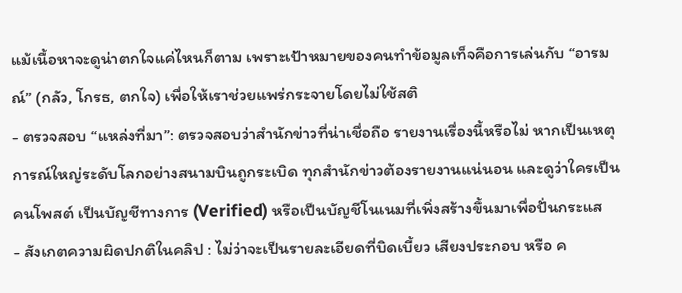แม้เนื้อหาจะดูน่าตกใจแค่ไหนก็ตาม เพราะเป้าหมายของคนทำข้อมูลเท็จคือการเล่นกับ “อารมณ์” (กลัว, โกรธ, ตกใจ) เพื่อให้เราช่วยแพร่กระจายโดยไม่ใช้สติ
- ตรวจสอบ “แหล่งที่มา”: ตรวจสอบว่าสำนักข่าวที่น่าเชื่อถือ รายงานเรื่องนี้หรือไม่ หากเป็นเหตุการณ์ใหญ่ระดับโลกอย่างสนามบินถูกระเบิด ทุกสำนักข่าวต้องรายงานแน่นอน และดูว่าใครเป็นคนโพสต์ เป็นบัญชีทางการ (Verified) หรือเป็นบัญชีโนเนมที่เพิ่งสร้างขึ้นมาเพื่อปั่นกระแส
- สังเกตความผิดปกติในคลิป : ไม่ว่าจะเป็นรายละเอียดที่บิดเบี้ยว เสียงประกอบ หรือ ค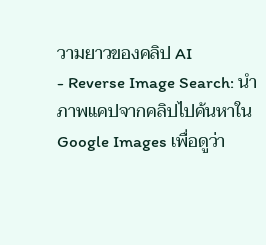วามยาวของคลิป AI
- Reverse Image Search: นำภาพแคปจากคลิปไปค้นหาใน Google Images เพื่อดูว่า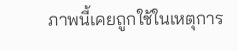ภาพนี้เคยถูกใช้ในเหตุการ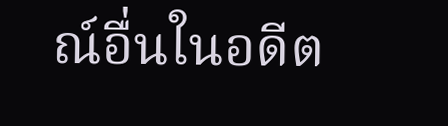ณ์อื่นในอดีต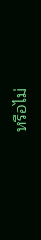หรือไม่